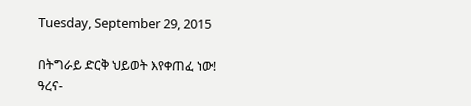Tuesday, September 29, 2015

በትግራይ ድርቅ ህይወት እየቀጠፈ ነው! ዓረና-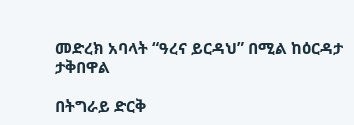መድረክ አባላት “ዓረና ይርዳህ” በሚል ከዕርዳታ ታቅበዋል

በትግራይ ድርቅ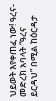ህይወት እየቀጠፈ ነው! ዓረና-መድረክ አባላት “ዓረና ይርዳህ” በሚል ከዕርዳታ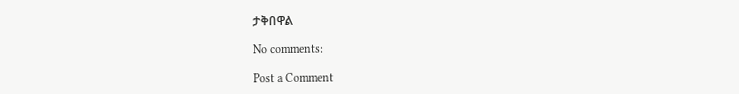ታቅበዋል

No comments:

Post a Comment